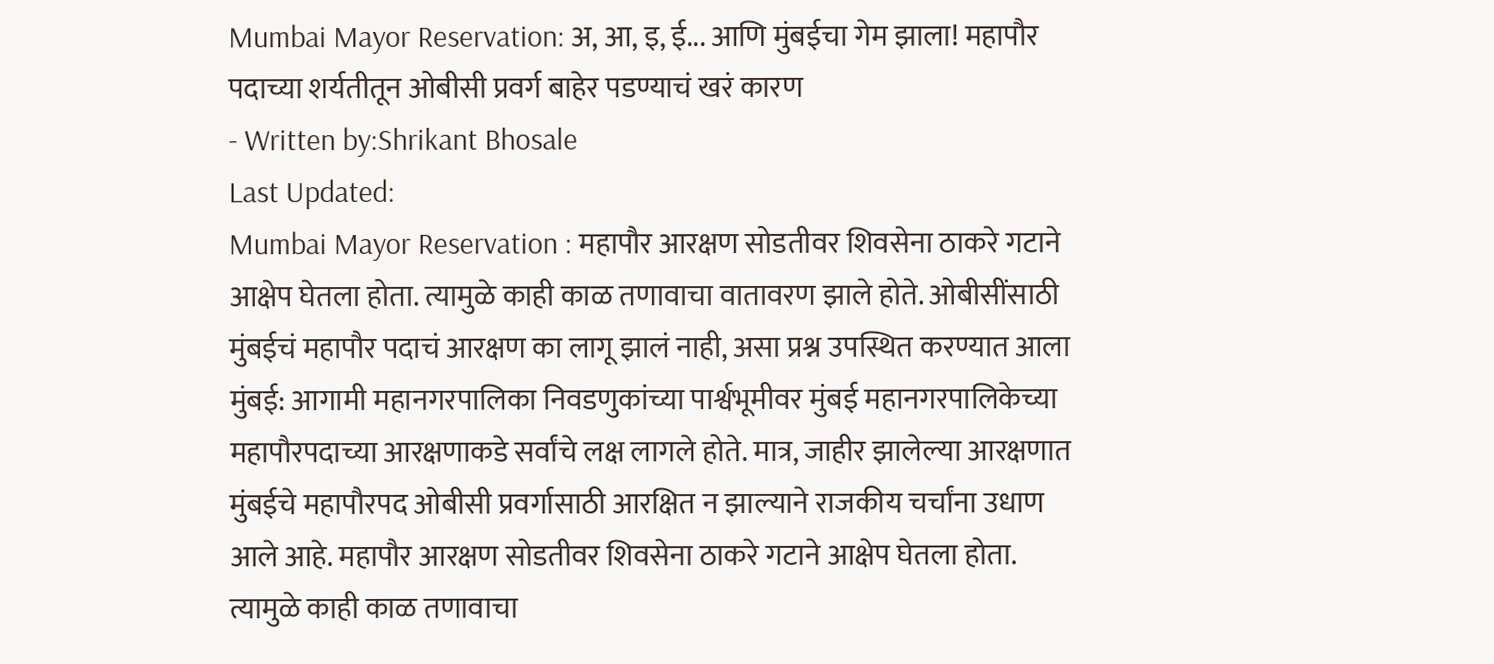Mumbai Mayor Reservation: अ, आ, इ, ई... आणि मुंबईचा गेम झाला! महापौर पदाच्या शर्यतीतून ओबीसी प्रवर्ग बाहेर पडण्याचं खरं कारण
- Written by:Shrikant Bhosale
Last Updated:
Mumbai Mayor Reservation : महापौर आरक्षण सोडतीवर शिवसेना ठाकरे गटाने आक्षेप घेतला होता. त्यामुळे काही काळ तणावाचा वातावरण झाले होते. ओबीसींसाठी मुंबईचं महापौर पदाचं आरक्षण का लागू झालं नाही, असा प्रश्न उपस्थित करण्यात आला
मुंबई: आगामी महानगरपालिका निवडणुकांच्या पार्श्वभूमीवर मुंबई महानगरपालिकेच्या महापौरपदाच्या आरक्षणाकडे सर्वांचे लक्ष लागले होते. मात्र, जाहीर झालेल्या आरक्षणात मुंबईचे महापौरपद ओबीसी प्रवर्गासाठी आरक्षित न झाल्याने राजकीय चर्चांना उधाण आले आहे. महापौर आरक्षण सोडतीवर शिवसेना ठाकरे गटाने आक्षेप घेतला होता. त्यामुळे काही काळ तणावाचा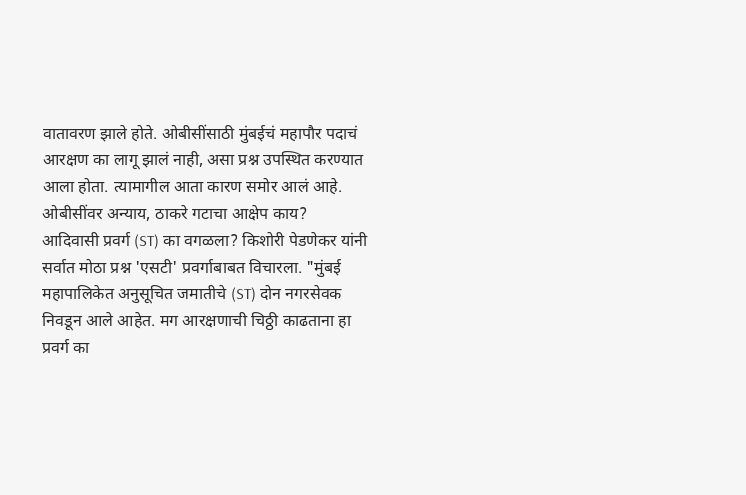वातावरण झाले होते. ओबीसींसाठी मुंबईचं महापौर पदाचं आरक्षण का लागू झालं नाही, असा प्रश्न उपस्थित करण्यात आला होता. त्यामागील आता कारण समोर आलं आहे.
ओबीसींवर अन्याय, ठाकरे गटाचा आक्षेप काय?
आदिवासी प्रवर्ग (ST) का वगळला? किशोरी पेडणेकर यांनी सर्वात मोठा प्रश्न 'एसटी' प्रवर्गाबाबत विचारला. "मुंबई महापालिकेत अनुसूचित जमातीचे (ST) दोन नगरसेवक निवडून आले आहेत. मग आरक्षणाची चिठ्ठी काढताना हा प्रवर्ग का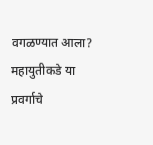वगळण्यात आला? महायुतीकडे या प्रवर्गाचे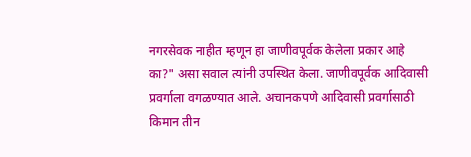नगरसेवक नाहीत म्हणून हा जाणीवपूर्वक केलेला प्रकार आहे का?" असा सवाल त्यांनी उपस्थित केला. जाणीवपूर्वक आदिवासी प्रवर्गाला वगळण्यात आले. अचानकपणे आदिवासी प्रवर्गासाठी किमान तीन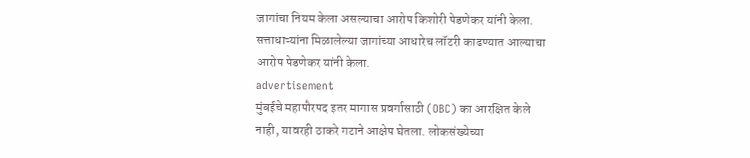जागांचा नियम केला असल्याचा आरोप किशोरी पेडणेकर यांनी केला. सत्ताधाऱ्यांना मिळालेल्या जागांच्या आधारेच लॉटरी काढण्यात आल्याचा आरोप पेडणेकर यांनी केला.
advertisement
मुंबईचे महापौरपद इतर मागास प्रवर्गासाठी (OBC) का आरक्षित केले नाही, यावरही ठाकरे गटाने आक्षेप घेतला. लोकसंख्येच्या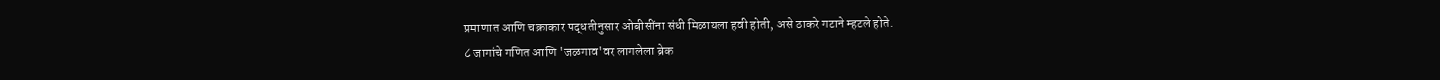प्रमाणात आणि चक्राकार पद्धतीनुसार ओबीसींना संधी मिळायला हवी होती, असे ठाकरे गटाने म्हटले होते.
८ जागांचे गणित आणि 'जळगाव'वर लागलेला ब्रेक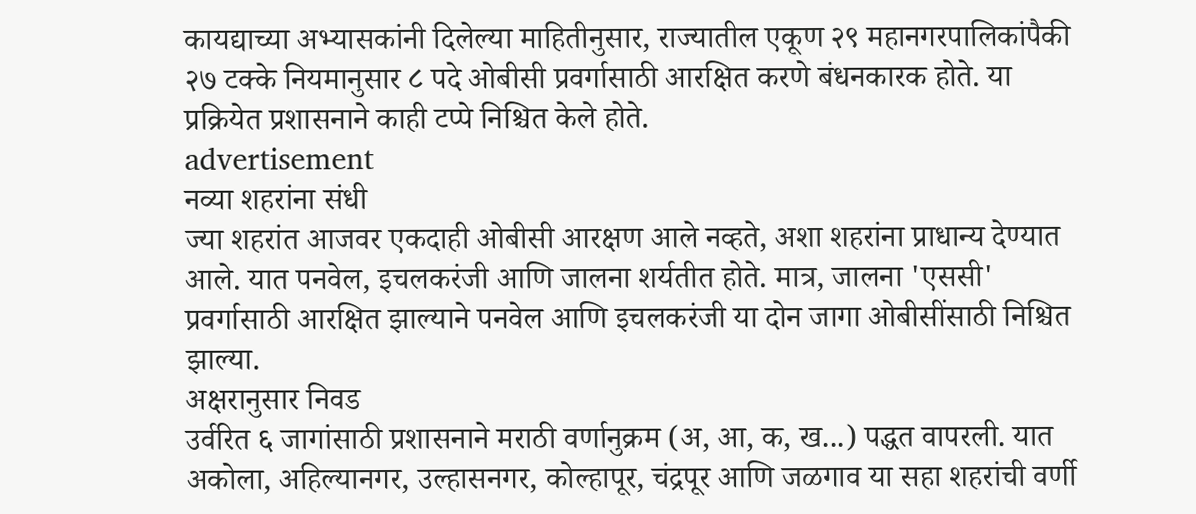कायद्याच्या अभ्यासकांनी दिलेल्या माहितीनुसार, राज्यातील एकूण २९ महानगरपालिकांपैकी २७ टक्के नियमानुसार ८ पदे ओबीसी प्रवर्गासाठी आरक्षित करणे बंधनकारक होते. या प्रक्रियेत प्रशासनाने काही टप्पे निश्चित केले होते.
advertisement
नव्या शहरांना संधी
ज्या शहरांत आजवर एकदाही ओबीसी आरक्षण आले नव्हते, अशा शहरांना प्राधान्य देण्यात आले. यात पनवेल, इचलकरंजी आणि जालना शर्यतीत होते. मात्र, जालना 'एससी' प्रवर्गासाठी आरक्षित झाल्याने पनवेल आणि इचलकरंजी या दोन जागा ओबीसींसाठी निश्चित झाल्या.
अक्षरानुसार निवड
उर्वरित ६ जागांसाठी प्रशासनाने मराठी वर्णानुक्रम (अ, आ, क, ख...) पद्धत वापरली. यात अकोला, अहिल्यानगर, उल्हासनगर, कोल्हापूर, चंद्रपूर आणि जळगाव या सहा शहरांची वर्णी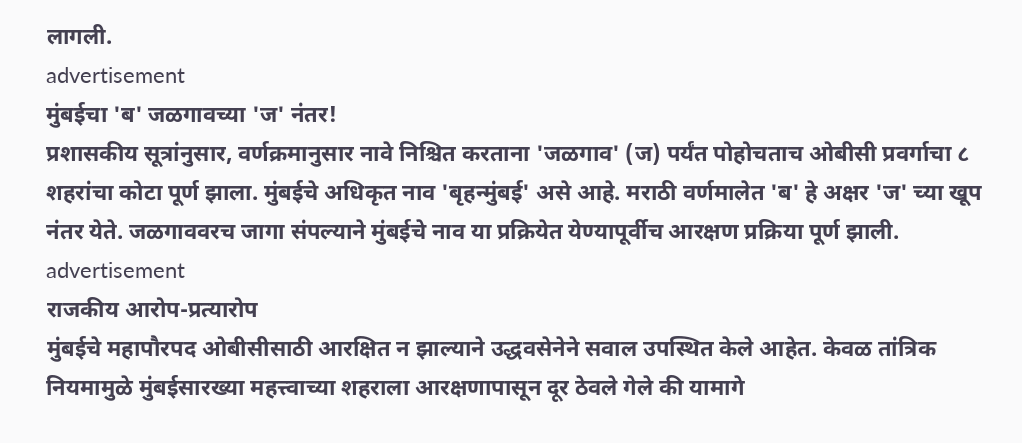लागली.
advertisement
मुंबईचा 'ब' जळगावच्या 'ज' नंतर!
प्रशासकीय सूत्रांनुसार, वर्णक्रमानुसार नावे निश्चित करताना 'जळगाव' (ज) पर्यंत पोहोचताच ओबीसी प्रवर्गाचा ८ शहरांचा कोटा पूर्ण झाला. मुंबईचे अधिकृत नाव 'बृहन्मुंबई' असे आहे. मराठी वर्णमालेत 'ब' हे अक्षर 'ज' च्या खूप नंतर येते. जळगाववरच जागा संपल्याने मुंबईचे नाव या प्रक्रियेत येण्यापूर्वीच आरक्षण प्रक्रिया पूर्ण झाली.
advertisement
राजकीय आरोप-प्रत्यारोप
मुंबईचे महापौरपद ओबीसीसाठी आरक्षित न झाल्याने उद्धवसेनेने सवाल उपस्थित केले आहेत. केवळ तांत्रिक नियमामुळे मुंबईसारख्या महत्त्वाच्या शहराला आरक्षणापासून दूर ठेवले गेले की यामागे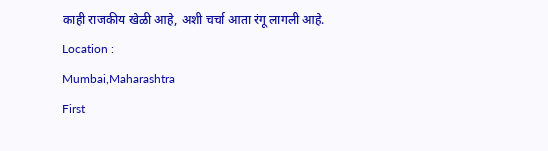काही राजकीय खेळी आहे, अशी चर्चा आता रंगू लागली आहे.
Location :
Mumbai,Maharashtra
First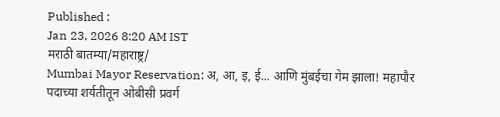Published :
Jan 23, 2026 8:20 AM IST
मराठी बातम्या/महाराष्ट्र/
Mumbai Mayor Reservation: अ, आ, इ, ई... आणि मुंबईचा गेम झाला! महापौर पदाच्या शर्यतीतून ओबीसी प्रवर्ग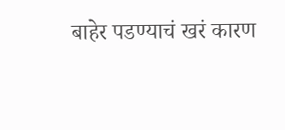बाहेर पडण्याचं खरं कारण